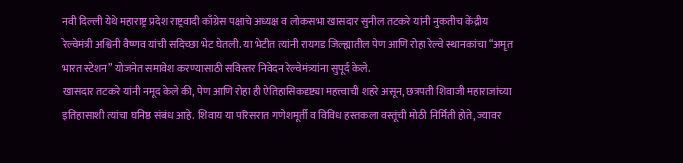नवी दिल्ली येथे महाराष्ट्र प्रदेश राष्ट्रवादी काँग्रेस पक्षाचे अध्यक्ष व लोकसभा खासदार सुनील तटकरे यांनी नुकतीच केंद्रीय रेल्वेमंत्री अश्विनी वैष्णव यांची सदिच्छा भेट घेतली. या भेटीत त्यांनी रायगड जिल्ह्यातील पेण आणि रोहा रेल्वे स्थानकांचा “अमृत भारत स्टेशन” योजनेत समावेश करण्यासाठी सविस्तर निवेदन रेल्वेमंत्र्यांना सुपूर्द केले.
खासदार तटकरे यांनी नमूद केले की, पेण आणि रोहा ही ऐतिहासिकदृष्ट्या महत्त्वाची शहरे असून, छत्रपती शिवाजी महाराजांच्या इतिहासाशी त्यांचा घनिष्ठ संबंध आहे. शिवाय या परिसरात गणेशमूर्ती व विविध हस्तकला वस्तूंची मोठी निर्मिती होते, ज्यावर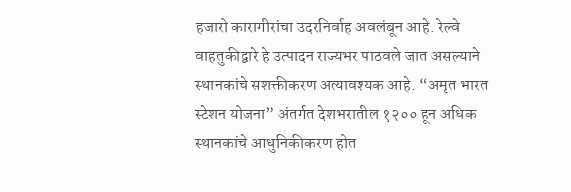हजारो कारागीरांचा उदरनिर्वाह अवलंबून आहे. रेल्वे वाहतुकीद्वारे हे उत्पादन राज्यभर पाठवले जात असल्याने स्थानकांचे सशक्तीकरण अत्यावश्यक आहे. “अमृत भारत स्टेशन योजना” अंतर्गत देशभरातील १२०० हून अधिक स्थानकांचे आधुनिकीकरण होत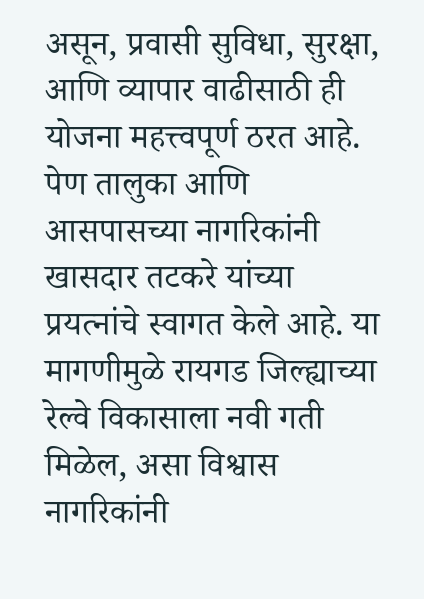असून, प्रवासी सुविधा, सुरक्षा, आणि व्यापार वाढीसाठी ही योजना महत्त्वपूर्ण ठरत आहे.
पेण तालुका आणि आसपासच्या नागरिकांनी खासदार तटकरे यांच्या प्रयत्नांचे स्वागत केले आहे. या मागणीमुळे रायगड जिल्ह्याच्या रेल्वे विकासाला नवी गती मिळेल, असा विश्वास नागरिकांनी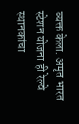व्यक्त केला. अमृत भारत स्टेशन योजना ही रेल्वे स्थानकांचा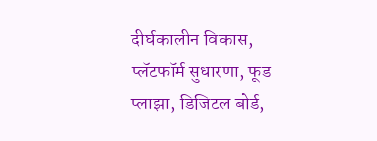दीर्घकालीन विकास, प्लॅटफॉर्म सुधारणा, फूड प्लाझा, डिजिटल बोर्ड,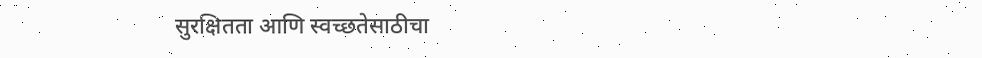सुरक्षितता आणि स्वच्छतेसाठीचा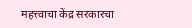महत्त्वाचा केंद्र सरकारचा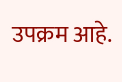उपक्रम आहे.